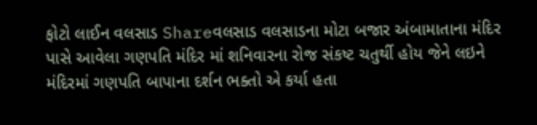ફોટો લાઈન વલસાડ Shareવલસાડ વલસાડના મોટા બજાર અંબામાતાના મંદિર પાસે આવેલા ગણપતિ મંદિર માં શનિવારના રોજ સંકષ્ટ ચતુર્થી હોય જેને લઇને મંદિરમાં ગણપતિ બાપાના દર્શન ભક્તો એ કર્યા હતા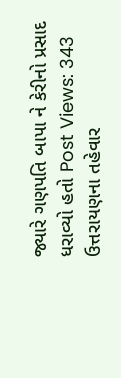જ્યારે ગણપતિ બાપા ને કેરીનો પ્રસાદ ધરાવ્યો હતો Post Views: 343
ઉત્તરાયણના તહેવાર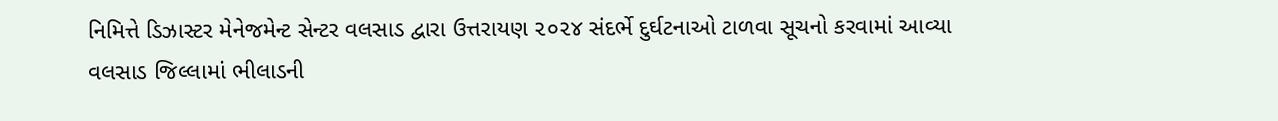નિમિત્તે ડિઝાસ્ટર મેનેજમેન્ટ સેન્ટર વલસાડ દ્વારા ઉત્તરાયણ ૨૦૨૪ સંદર્ભે દુર્ઘટનાઓ ટાળવા સૂચનો કરવામાં આવ્યા
વલસાડ જિલ્લામાં ભીલાડની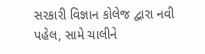સરકારી વિજ્ઞાન કોલેજ દ્વારા નવી પહેલ, સામે ચાલીને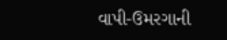વાપી-ઉમરગાની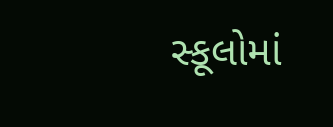સ્કૂલોમાં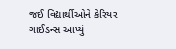જઈ વિદ્યાર્થીઓને કેરિયર ગાઈડન્સ આપ્યું